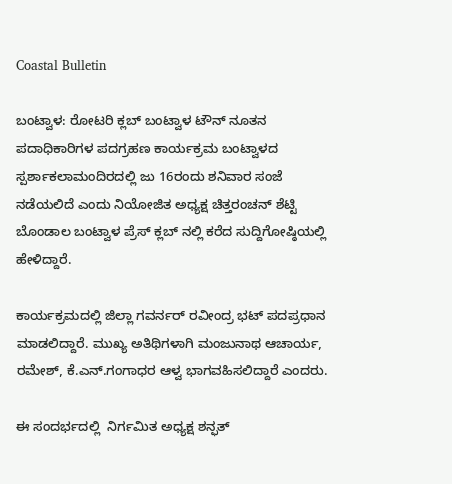Coastal Bulletin

ಬಂಟ್ವಾಳ: ರೋಟರಿ ಕ್ಲಬ್ ಬಂಟ್ವಾಳ ಟೌನ್ ನೂತನ ಪದಾಧಿಕಾರಿಗಳ‌ ಪದಗ್ರಹಣ ಕಾರ್ಯಕ್ರಮ ಬಂಟ್ವಾಳದ ಸ್ಪರ್ಶಾಕಲಾಮಂದಿರದಲ್ಲಿ ಜು 16ರಂದು ಶನಿವಾರ ಸಂಜೆ ನಡೆಯಲಿದೆ ಎಂದು ನಿಯೋಜಿತ ಅಧ್ಯಕ್ಷ ಚಿತ್ತರಂಚನ್ ಶೆಟ್ಟಿ ಬೊಂಡಾಲ ಬಂಟ್ವಾಳ ಪ್ರೆಸ್ ಕ್ಲಬ್ ನಲ್ಲಿ ಕರೆದ ಸುದ್ದಿಗೋಷ್ಠಿಯಲ್ಲಿ ಹೇಳಿದ್ದಾರೆ.

ಕಾರ್ಯಕ್ರಮದಲ್ಲಿ ಜಿಲ್ಲಾ ಗವರ್ನರ್ ರವೀಂದ್ರ ಭಟ್ ಪದಪ್ರಧಾನ ಮಾಡಲಿದ್ದಾರೆ. ಮುಖ್ಯ ಅತಿಥಿಗಳಾಗಿ ಮಂಜುನಾಥ ಆಚಾರ್ಯ, ರಮೇಶ್, ಕೆ.ಎನ್.ಗಂಗಾಧರ ಆಳ್ವ ಭಾಗವಹಿಸಲಿದ್ದಾರೆ ಎಂದರು.

ಈ ಸಂದರ್ಭದಲ್ಲಿ  ನಿರ್ಗಮಿತ ಅಧ್ಯಕ್ಷ ಶನ್ಫತ್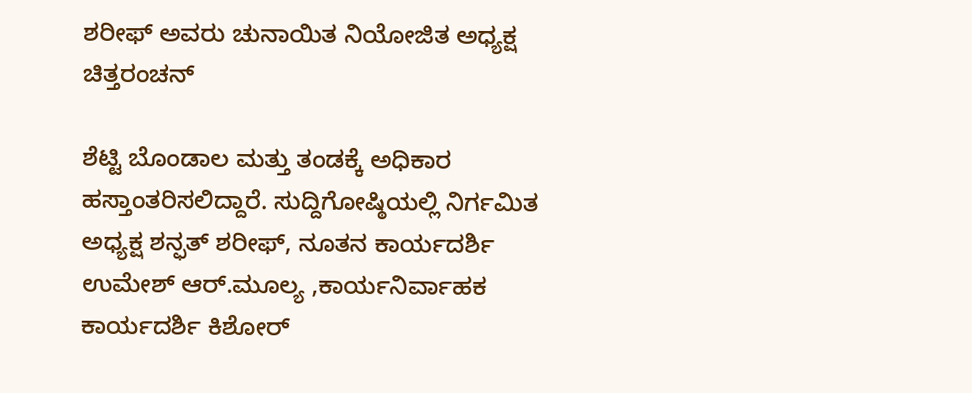ಶರೀಫ್ ಅವರು ಚುನಾಯಿತ ನಿಯೋಜಿತ ಅಧ್ಯಕ್ಷ ಚಿತ್ತರಂಚನ್

ಶೆಟ್ಟಿ ಬೊಂಡಾಲ ಮತ್ತು ತಂಡಕ್ಕೆ ಅಧಿಕಾರ ಹಸ್ತಾಂತರಿಸಲಿದ್ದಾರೆ. ಸುದ್ದಿಗೋಷ್ಠಿಯಲ್ಲಿ ನಿರ್ಗಮಿತ ಅಧ್ಯಕ್ಷ ಶನ್ಫತ್ ಶರೀಫ್, ನೂತನ ಕಾರ್ಯದರ್ಶಿ ಉಮೇಶ್ ಆರ್.ಮೂಲ್ಯ ,ಕಾರ್ಯನಿರ್ವಾಹಕ ಕಾರ್ಯದರ್ಶಿ ಕಿಶೋರ್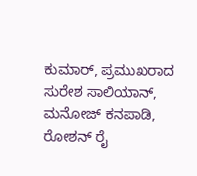ಕುಮಾರ್, ಪ್ರಮುಖರಾದ  ಸುರೇಶ ಸಾಲಿಯಾನ್, ಮನೋಜ್ ಕನಪಾಡಿ, ರೋಶನ್ ರೈ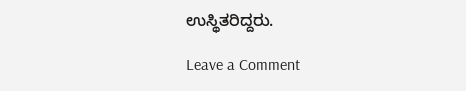ಉಸ್ಥಿತರಿದ್ದರು.

Leave a Comment